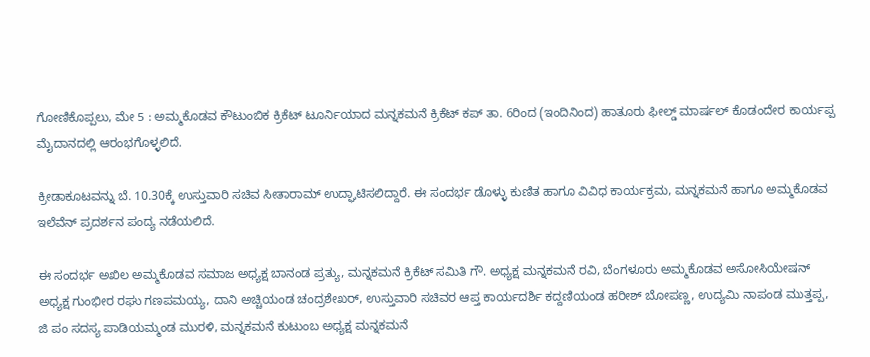ಗೋಣಿಕೊಪ್ಪಲು, ಮೇ 5 : ಅಮ್ಮಕೊಡವ ಕೌಟುಂಬಿಕ ಕ್ರಿಕೆಟ್ ಟೂರ್ನಿಯಾದ ಮನ್ನಕಮನೆ ಕ್ರಿಕೆಟ್ ಕಪ್ ತಾ. 6ರಿಂದ (ಇಂದಿನಿಂದ) ಹಾತೂರು ಫೀಲ್ಡ್ ಮಾರ್ಷಲ್ ಕೊಡಂದೇರ ಕಾರ್ಯಪ್ಪ ಮೈದಾನದಲ್ಲಿ ಆರಂಭಗೊಳ್ಳಲಿದೆ.

ಕ್ರೀಡಾಕೂಟವನ್ನು ಬೆ. 10.30ಕ್ಕೆ ಉಸ್ತುವಾರಿ ಸಚಿವ ಸೀತಾರಾಮ್ ಉದ್ಘಾಟಿಸಲಿದ್ದಾರೆ. ಈ ಸಂದರ್ಭ ಡೊಳ್ಳು ಕುಣಿತ ಹಾಗೂ ವಿವಿಧ ಕಾರ್ಯಕ್ರಮ, ಮನ್ನಕಮನೆ ಹಾಗೂ ಅಮ್ಮಕೊಡವ ಇಲೆವೆನ್ ಪ್ರದರ್ಶನ ಪಂದ್ಯ ನಡೆಯಲಿದೆ.

ಈ ಸಂದರ್ಭ ಅಖಿಲ ಅಮ್ಮಕೊಡವ ಸಮಾಜ ಅಧ್ಯಕ್ಷ ಬಾನಂಡ ಪ್ರತ್ಯು, ಮನ್ನಕಮನೆ ಕ್ರಿಕೆಟ್ ಸಮಿತಿ ಗೌ. ಅಧ್ಯಕ್ಷ ಮನ್ನಕಮನೆ ರವಿ, ಬೆಂಗಳೂರು ಅಮ್ಮಕೊಡವ ಅಸೋಸಿಯೇಷನ್ ಅಧ್ಯಕ್ಷ ಗುಂಭೀರ ರಘು ಗಣಪಮಯ್ಯ, ದಾನಿ ಅಚ್ಚಿಯಂಡ ಚಂದ್ರಶೇಖರ್, ಉಸ್ತುವಾರಿ ಸಚಿವರ ಆಪ್ತ ಕಾರ್ಯದರ್ಶಿ ಕದ್ದಣಿಯಂಡ ಹರೀಶ್ ಬೋಪಣ್ಣ, ಉದ್ಯಮಿ ನಾಪಂಡ ಮುತ್ತಪ್ಪ, ಜಿ ಪಂ ಸದಸ್ಯ ಪಾಡಿಯಮ್ಮಂಡ ಮುರಳಿ, ಮನ್ನಕಮನೆ ಕುಟುಂಬ ಅಧ್ಯಕ್ಷ ಮನ್ನಕಮನೆ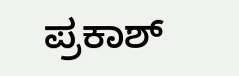ಪ್ರಕಾಶ್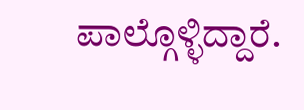ಪಾಲ್ಗೊಳ್ಳಿದ್ದಾರೆ.